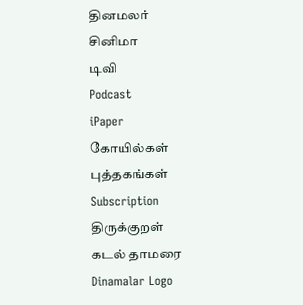தினமலர்
சினிமா
டிவி
Podcast
iPaper
கோயில்கள்
புத்தகங்கள்
Subscription
திருக்குறள்
கடல் தாமரை
Dinamalar Logo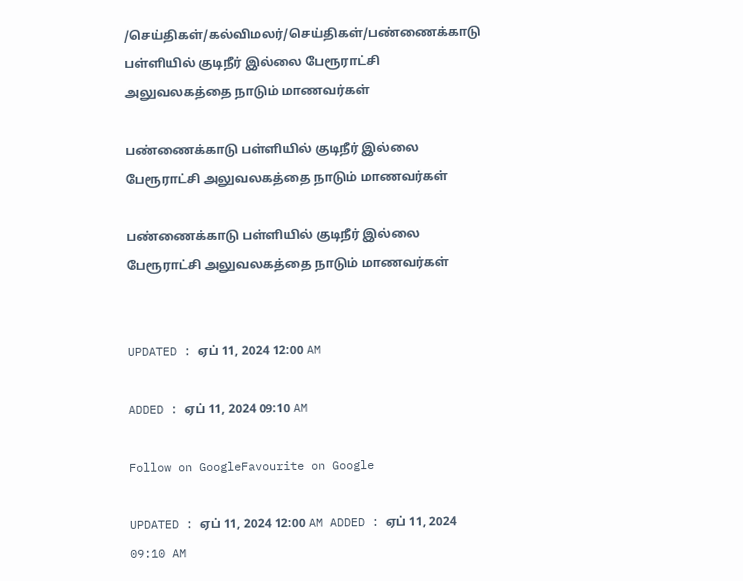/செய்திகள்/கல்விமலர்/செய்திகள்/பண்ணைக்காடு பள்ளியில் குடிநீர் இல்லை பேரூராட்சி அலுவலகத்தை நாடும் மாணவர்கள்

பண்ணைக்காடு பள்ளியில் குடிநீர் இல்லை பேரூராட்சி அலுவலகத்தை நாடும் மாணவர்கள்

பண்ணைக்காடு பள்ளியில் குடிநீர் இல்லை பேரூராட்சி அலுவலகத்தை நாடும் மாணவர்கள்


UPDATED : ஏப் 11, 2024 12:00 AM

ADDED : ஏப் 11, 2024 09:10 AM

Follow on GoogleFavourite on Google

UPDATED : ஏப் 11, 2024 12:00 AM ADDED : ஏப் 11, 2024 09:10 AM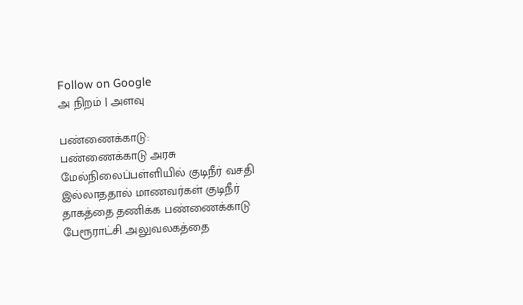Follow on Google
அ நிறம் | அளவு

பண்ணைக்காடு:
பண்ணைக்காடு அரசு மேல்நிலைப்பள்ளியில் குடிநீர் வசதி இல்லாததால் மாணவர்கள் குடிநீர் தாகத்தை தணிக்க பண்ணைக்காடு பேரூராட்சி அலுவலகத்தை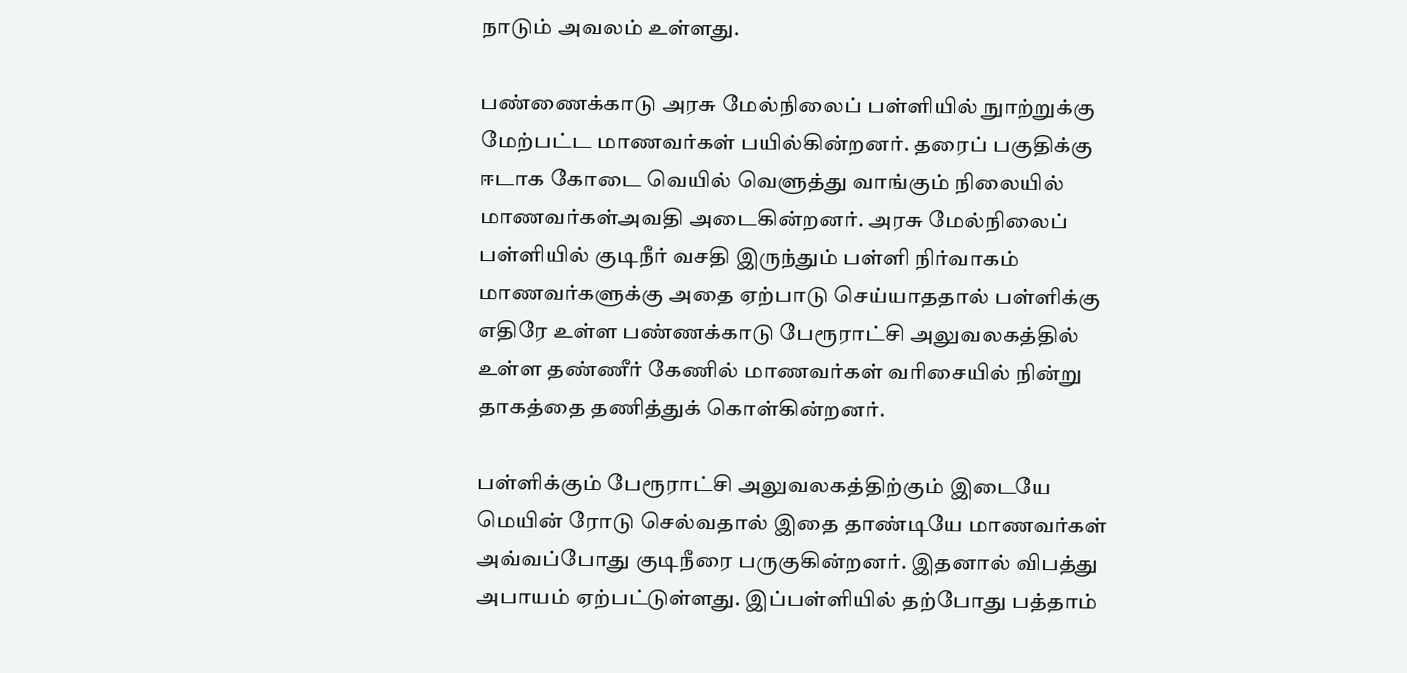நாடும் அவலம் உள்ளது.

பண்ணைக்காடு அரசு மேல்நிலைப் பள்ளியில் நுாற்றுக்கு மேற்பட்ட மாணவர்கள் பயில்கின்றனர். தரைப் பகுதிக்கு ஈடாக கோடை வெயில் வெளுத்து வாங்கும் நிலையில் மாணவர்கள்அவதி அடைகின்றனர். அரசு மேல்நிலைப் பள்ளியில் குடிநீர் வசதி இருந்தும் பள்ளி நிர்வாகம் மாணவர்களுக்கு அதை ஏற்பாடு செய்யாததால் பள்ளிக்கு எதிரே உள்ள பண்ணக்காடு பேரூராட்சி அலுவலகத்தில் உள்ள தண்ணீர் கேணில் மாணவர்கள் வரிசையில் நின்று தாகத்தை தணித்துக் கொள்கின்றனர்.

பள்ளிக்கும் பேரூராட்சி அலுவலகத்திற்கும் இடையே மெயின் ரோடு செல்வதால் இதை தாண்டியே மாணவர்கள் அவ்வப்போது குடிநீரை பருகுகின்றனர். இதனால் விபத்து அபாயம் ஏற்பட்டுள்ளது. இப்பள்ளியில் தற்போது பத்தாம்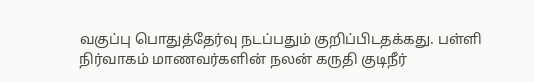வகுப்பு பொதுத்தேர்வு நடப்பதும் குறிப்பிடதக்கது. பள்ளி நிர்வாகம் மாணவர்களின் நலன் கருதி குடிநீர்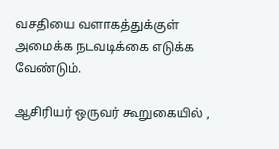வசதியை வளாகத்துக்குள் அமைக்க நடவடிக்கை எடுக்க வேண்டும்.

ஆசிரியர் ஒருவர் கூறுகையில் ,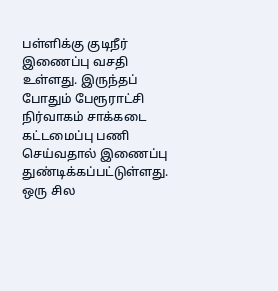பள்ளிக்கு குடிநீர் இணைப்பு வசதி உள்ளது. இருந்தப் போதும் பேரூராட்சி நிர்வாகம் சாக்கடை கட்டமைப்பு பணி செய்வதால் இணைப்பு துண்டிக்கப்பட்டுள்ளது. ஒரு சில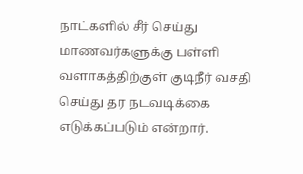நாட்களில் சீர் செய்து மாணவர்களுக்கு பள்ளி வளாகத்திற்குள் குடிநீர் வசதி செய்து தர நடவடிக்கை எடுக்கப்படும் என்றார்.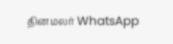தினமலர் WhatsApp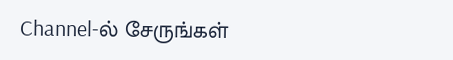Channel-ல் சேருங்கள்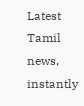Latest Tamil news, instantly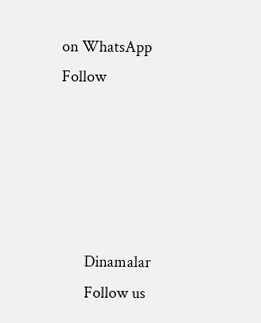on WhatsApp
Follow





      Dinamalar
      Follow us